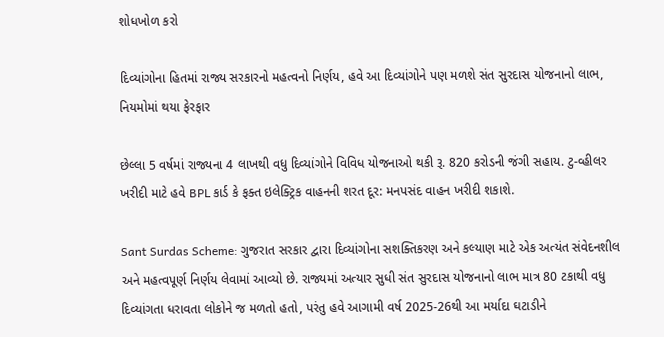શોધખોળ કરો

દિવ્યાંગોના હિતમાં રાજ્ય સરકારનો મહત્વનો નિર્ણય, હવે આ દિવ્યાંગોને પણ મળશે સંત સુરદાસ યોજનાનો લાભ, નિયમોમાં થયા ફેરફાર

છેલ્લા 5 વર્ષમાં રાજ્યના 4 લાખથી વધુ દિવ્યાંગોને વિવિધ યોજનાઓ થકી રૂ. 820 કરોડની જંગી સહાય. ટુ-વ્હીલર ખરીદી માટે હવે BPL કાર્ડ કે ફક્ત ઇલેક્ટ્રિક વાહનની શરત દૂર: મનપસંદ વાહન ખરીદી શકાશે.

Sant Surdas Scheme: ગુજરાત સરકાર દ્વારા દિવ્યાંગોના સશક્તિકરણ અને કલ્યાણ માટે એક અત્યંત સંવેદનશીલ અને મહત્વપૂર્ણ નિર્ણય લેવામાં આવ્યો છે. રાજ્યમાં અત્યાર સુધી સંત સુરદાસ યોજનાનો લાભ માત્ર 80 ટકાથી વધુ દિવ્યાંગતા ધરાવતા લોકોને જ મળતો હતો, પરંતુ હવે આગામી વર્ષ 2025-26થી આ મર્યાદા ઘટાડીને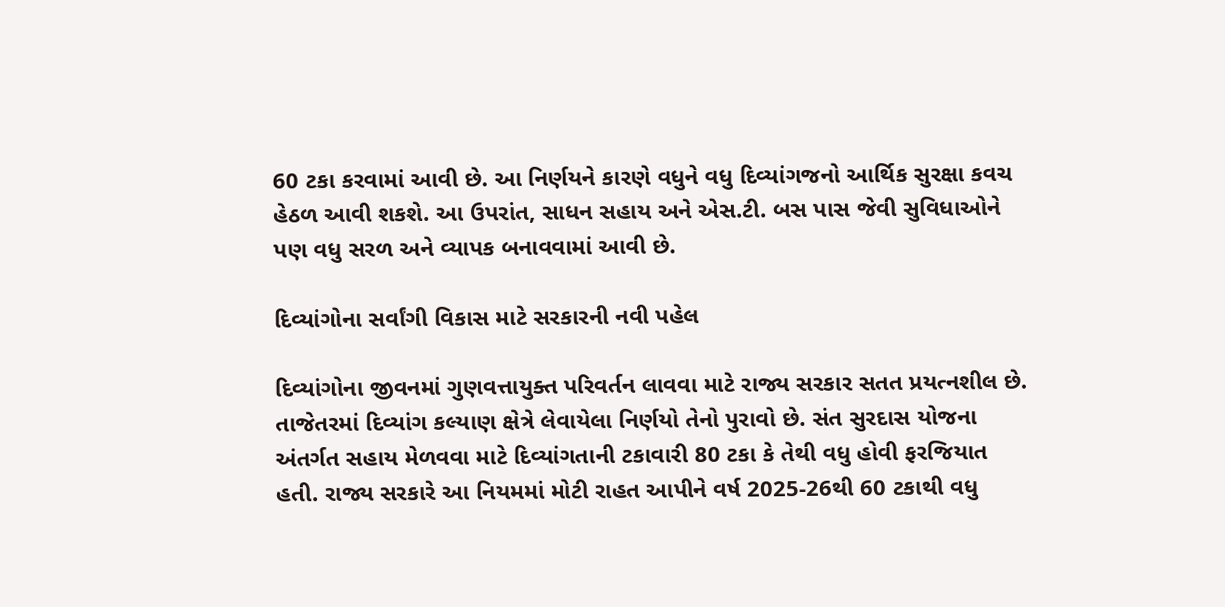60 ટકા કરવામાં આવી છે. આ નિર્ણયને કારણે વધુને વધુ દિવ્યાંગજનો આર્થિક સુરક્ષા કવચ હેઠળ આવી શકશે. આ ઉપરાંત, સાધન સહાય અને એસ.ટી. બસ પાસ જેવી સુવિધાઓને પણ વધુ સરળ અને વ્યાપક બનાવવામાં આવી છે.

દિવ્યાંગોના સર્વાંગી વિકાસ માટે સરકારની નવી પહેલ

દિવ્યાંગોના જીવનમાં ગુણવત્તાયુક્ત પરિવર્તન લાવવા માટે રાજ્ય સરકાર સતત પ્રયત્નશીલ છે. તાજેતરમાં દિવ્યાંગ કલ્યાણ ક્ષેત્રે લેવાયેલા નિર્ણયો તેનો પુરાવો છે. સંત સુરદાસ યોજના અંતર્ગત સહાય મેળવવા માટે દિવ્યાંગતાની ટકાવારી 80 ટકા કે તેથી વધુ હોવી ફરજિયાત હતી. રાજ્ય સરકારે આ નિયમમાં મોટી રાહત આપીને વર્ષ 2025-26થી 60 ટકાથી વધુ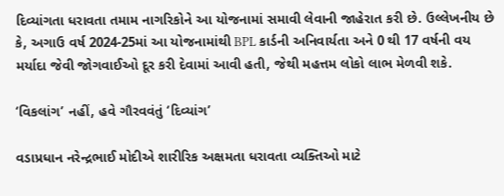દિવ્યાંગતા ધરાવતા તમામ નાગરિકોને આ યોજનામાં સમાવી લેવાની જાહેરાત કરી છે. ઉલ્લેખનીય છે કે, અગાઉ વર્ષ 2024-25માં આ યોજનામાંથી BPL કાર્ડની અનિવાર્યતા અને 0 થી 17 વર્ષની વય મર્યાદા જેવી જોગવાઈઓ દૂર કરી દેવામાં આવી હતી, જેથી મહત્તમ લોકો લાભ મેળવી શકે.

‘વિકલાંગ’ નહીં, હવે ગૌરવવંતું ‘દિવ્યાંગ’

વડાપ્રધાન નરેન્દ્રભાઈ મોદીએ શારીરિક અક્ષમતા ધરાવતા વ્યક્તિઓ માટે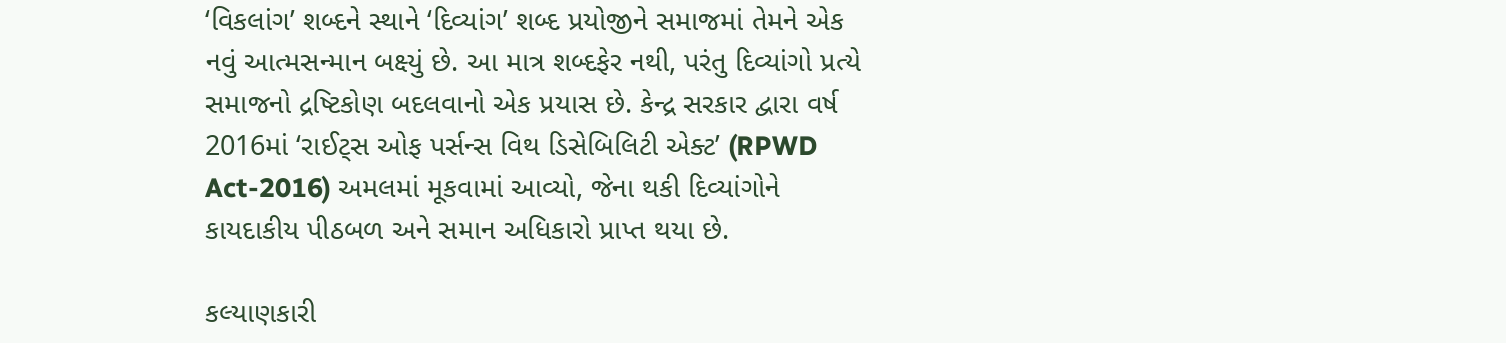‘વિકલાંગ’ શબ્દને સ્થાને ‘દિવ્યાંગ’ શબ્દ પ્રયોજીને સમાજમાં તેમને એક નવું આત્મસન્માન બક્ષ્યું છે. આ માત્ર શબ્દફેર નથી, પરંતુ દિવ્યાંગો પ્રત્યે સમાજનો દ્રષ્ટિકોણ બદલવાનો એક પ્રયાસ છે. કેન્દ્ર સરકાર દ્વારા વર્ષ 2016માં ‘રાઈટ્સ ઓફ પર્સન્સ વિથ ડિસેબિલિટી એક્ટ’ (RPWD Act-2016) અમલમાં મૂકવામાં આવ્યો, જેના થકી દિવ્યાંગોને કાયદાકીય પીઠબળ અને સમાન અધિકારો પ્રાપ્ત થયા છે.

કલ્યાણકારી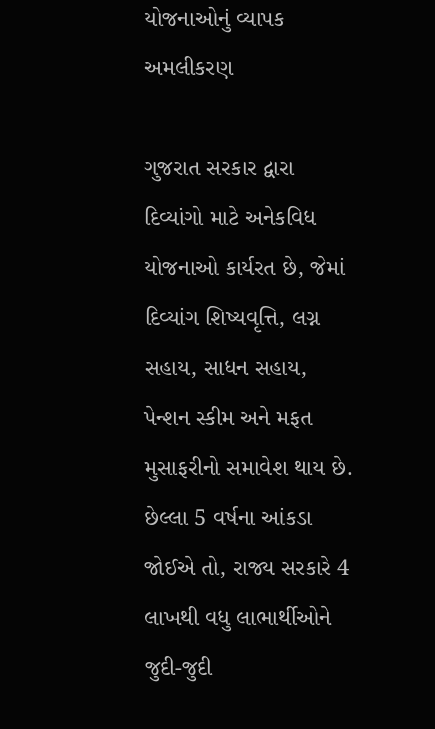યોજનાઓનું વ્યાપક અમલીકરણ

ગુજરાત સરકાર દ્વારા દિવ્યાંગો માટે અનેકવિધ યોજનાઓ કાર્યરત છે, જેમાં દિવ્યાંગ શિષ્યવૃત્તિ, લગ્ન સહાય, સાધન સહાય, પેન્શન સ્કીમ અને મફત મુસાફરીનો સમાવેશ થાય છે. છેલ્લા 5 વર્ષના આંકડા જોઈએ તો, રાજ્ય સરકારે 4 લાખથી વધુ લાભાર્થીઓને જુદી-જુદી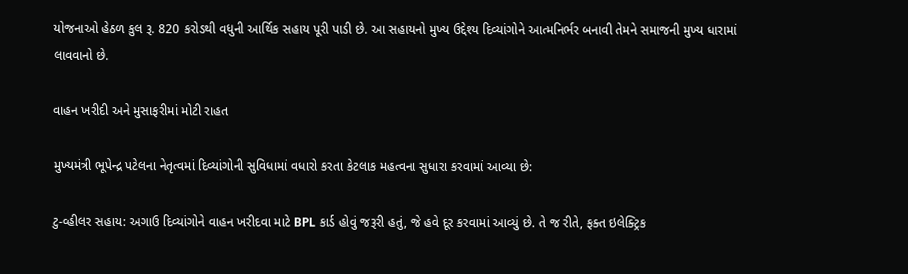યોજનાઓ હેઠળ કુલ રૂ. 820 કરોડથી વધુની આર્થિક સહાય પૂરી પાડી છે. આ સહાયનો મુખ્ય ઉદ્દેશ્ય દિવ્યાંગોને આત્મનિર્ભર બનાવી તેમને સમાજની મુખ્ય ધારામાં લાવવાનો છે.

વાહન ખરીદી અને મુસાફરીમાં મોટી રાહત

મુખ્યમંત્રી ભૂપેન્દ્ર પટેલના નેતૃત્વમાં દિવ્યાંગોની સુવિધામાં વધારો કરતા કેટલાક મહત્વના સુધારા કરવામાં આવ્યા છે:

ટુ-વ્હીલર સહાય: અગાઉ દિવ્યાંગોને વાહન ખરીદવા માટે BPL કાર્ડ હોવું જરૂરી હતું, જે હવે દૂર કરવામાં આવ્યું છે. તે જ રીતે, ફક્ત ઇલેક્ટ્રિક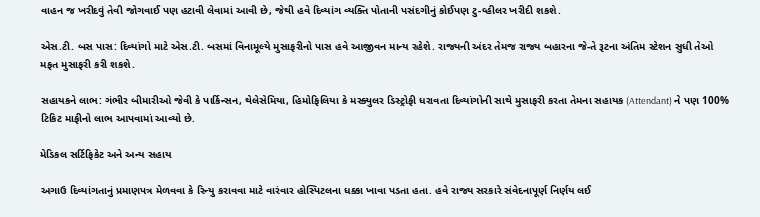વાહન જ ખરીદવું તેવી જોગવાઈ પણ હટાવી લેવામાં આવી છે, જેથી હવે દિવ્યાંગ વ્યક્તિ પોતાની પસંદગીનું કોઈપણ ટુ-વ્હીલર ખરીદી શકશે.

એસ.ટી. બસ પાસ: દિવ્યાંગો માટે એસ.ટી. બસમાં વિનામૂલ્યે મુસાફરીનો પાસ હવે આજીવન માન્ય રહેશે. રાજ્યની અંદર તેમજ રાજ્ય બહારના જે-તે રૂટના અંતિમ સ્ટેશન સુધી તેઓ મફત મુસાફરી કરી શકશે.

સહાયકને લાભ: ગંભીર બીમારીઓ જેવી કે પાર્કિન્સન, થેલેસેમિયા, હિમોફિલિયા કે મસ્ક્યુલર ડિસ્ટ્રોફી ધરાવતા દિવ્યાંગોની સાથે મુસાફરી કરતા તેમના સહાયક (Attendant) ને પણ 100% ટિકિટ માફીનો લાભ આપવામાં આવ્યો છે.

મેડિકલ સર્ટિફિકેટ અને અન્ય સહાય

અગાઉ દિવ્યાંગતાનું પ્રમાણપત્ર મેળવવા કે રિન્યુ કરાવવા માટે વારંવાર હોસ્પિટલના ધક્કા ખાવા પડતા હતા. હવે રાજ્ય સરકારે સંવેદનાપૂર્ણ નિર્ણય લઈ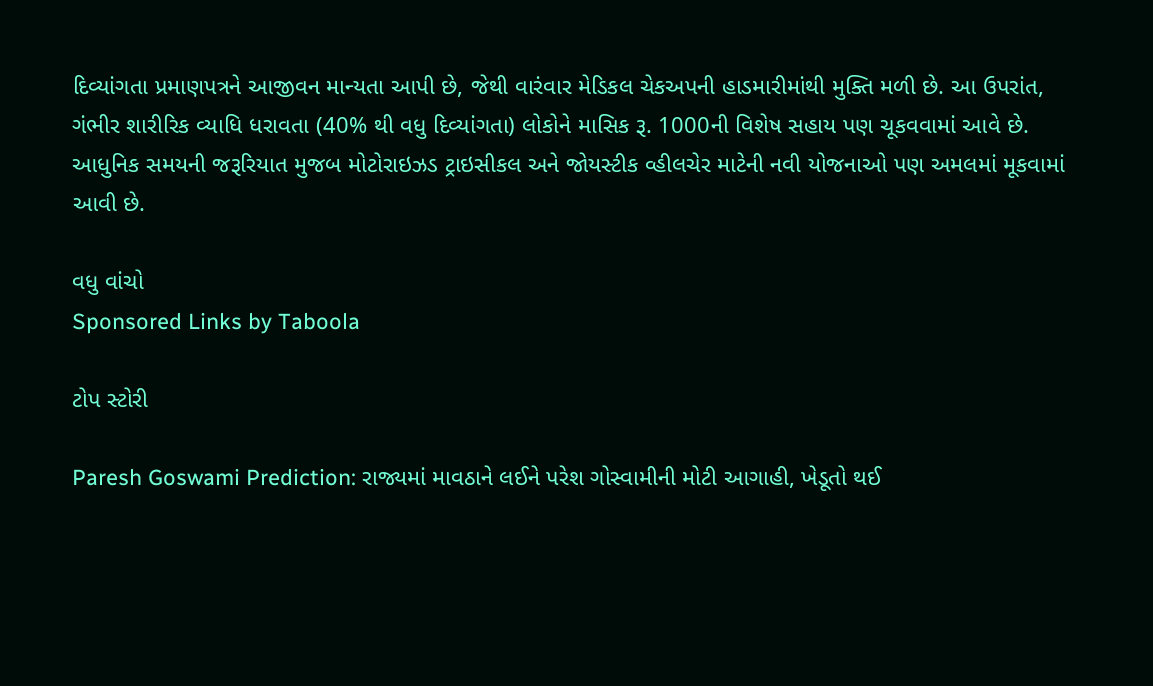દિવ્યાંગતા પ્રમાણપત્રને આજીવન માન્યતા આપી છે, જેથી વારંવાર મેડિકલ ચેકઅપની હાડમારીમાંથી મુક્તિ મળી છે. આ ઉપરાંત, ગંભીર શારીરિક વ્યાધિ ધરાવતા (40% થી વધુ દિવ્યાંગતા) લોકોને માસિક રૂ. 1000ની વિશેષ સહાય પણ ચૂકવવામાં આવે છે. આધુનિક સમયની જરૂરિયાત મુજબ મોટોરાઇઝડ ટ્રાઇસીકલ અને જોયસ્ટીક વ્હીલચેર માટેની નવી યોજનાઓ પણ અમલમાં મૂકવામાં આવી છે.

વધુ વાંચો
Sponsored Links by Taboola

ટોપ સ્ટોરી

Paresh Goswami Prediction: રાજ્યમાં માવઠાને લઈને પરેશ ગોસ્વામીની મોટી આગાહી, ખેડૂતો થઈ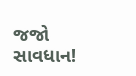જજો સાવધાન!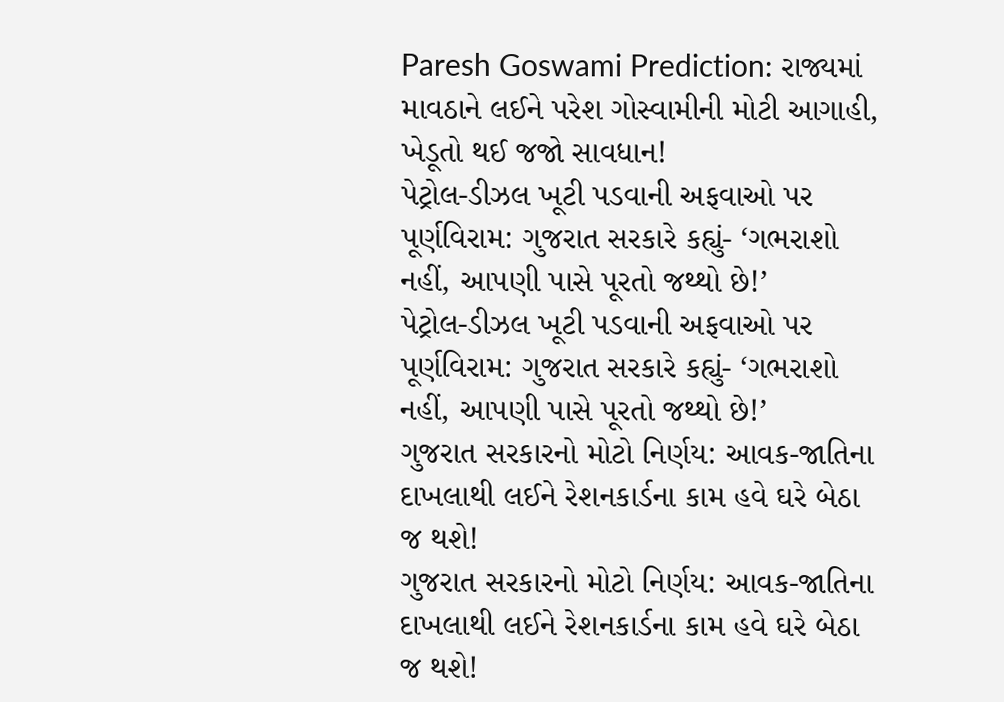Paresh Goswami Prediction: રાજ્યમાં માવઠાને લઈને પરેશ ગોસ્વામીની મોટી આગાહી, ખેડૂતો થઈ જજો સાવધાન!
પેટ્રોલ-ડીઝલ ખૂટી પડવાની અફવાઓ પર પૂર્ણવિરામ: ગુજરાત સરકારે કહ્યું- ‘ગભરાશો નહીં, આપણી પાસે પૂરતો જથ્થો છે!’
પેટ્રોલ-ડીઝલ ખૂટી પડવાની અફવાઓ પર પૂર્ણવિરામ: ગુજરાત સરકારે કહ્યું- ‘ગભરાશો નહીં, આપણી પાસે પૂરતો જથ્થો છે!’
ગુજરાત સરકારનો મોટો નિર્ણય: આવક-જાતિના દાખલાથી લઈને રેશનકાર્ડના કામ હવે ઘરે બેઠા જ થશે!
ગુજરાત સરકારનો મોટો નિર્ણય: આવક-જાતિના દાખલાથી લઈને રેશનકાર્ડના કામ હવે ઘરે બેઠા જ થશે!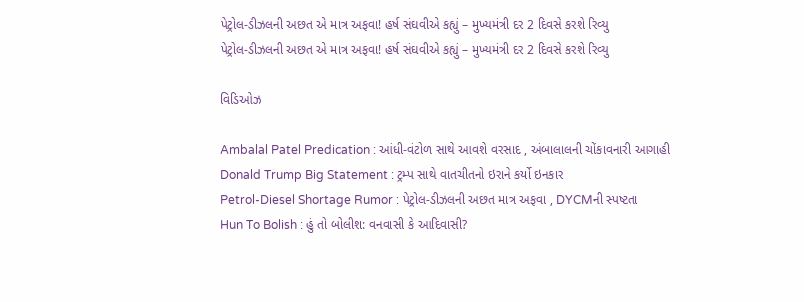પેટ્રોલ-ડીઝલની અછત એ માત્ર અફવા! હર્ષ સંઘવીએ કહ્યું – મુખ્યમંત્રી દર 2 દિવસે કરશે રિવ્યુ
પેટ્રોલ-ડીઝલની અછત એ માત્ર અફવા! હર્ષ સંઘવીએ કહ્યું – મુખ્યમંત્રી દર 2 દિવસે કરશે રિવ્યુ

વિડિઓઝ

Ambalal Patel Predication : આંધી-વંટોળ સાથે આવશે વરસાદ , અંબાલાલની ચોંકાવનારી આગાહી
Donald Trump Big Statement : ટ્રમ્પ સાથે વાતચીતનો ઇરાને કર્યો ઇનકાર
Petrol-Diesel Shortage Rumor : પેટ્રોલ-ડીઝલની અછત માત્ર અફવા , DYCMની સ્પષ્ટતા
Hun To Bolish : હું તો બોલીશ: વનવાસી કે આદિવાસી?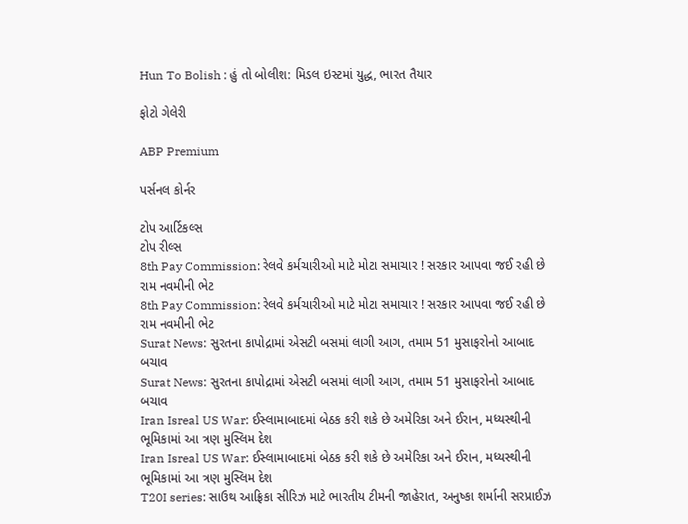Hun To Bolish : હું તો બોલીશ: મિડલ ઇસ્ટમાં યુદ્ધ, ભારત તૈયાર

ફોટો ગેલેરી

ABP Premium

પર્સનલ કોર્નર

ટોપ આર્ટિકલ્સ
ટોપ રીલ્સ
8th Pay Commission: રેલવે કર્મચારીઓ માટે મોટા સમાચાર ! સરકાર આપવા જઈ રહી છે રામ નવમીની ભેટ
8th Pay Commission: રેલવે કર્મચારીઓ માટે મોટા સમાચાર ! સરકાર આપવા જઈ રહી છે રામ નવમીની ભેટ
Surat News: સુરતના કાપોદ્રામાં એસટી બસમાં લાગી આગ, તમામ 51 મુસાફરોનો આબાદ બચાવ
Surat News: સુરતના કાપોદ્રામાં એસટી બસમાં લાગી આગ, તમામ 51 મુસાફરોનો આબાદ બચાવ
Iran Isreal US War: ઈસ્લામાબાદમાં બેઠક કરી શકે છે અમેરિકા અને ઈરાન, મધ્યસ્થીની ભૂમિકામાં આ ત્રણ મુસ્લિમ દેશ
Iran Isreal US War: ઈસ્લામાબાદમાં બેઠક કરી શકે છે અમેરિકા અને ઈરાન, મધ્યસ્થીની ભૂમિકામાં આ ત્રણ મુસ્લિમ દેશ
T20I series: સાઉથ આફ્રિકા સીરિઝ માટે ભારતીય ટીમની જાહેરાત, અનુષ્કા શર્માની સરપ્રાઈઝ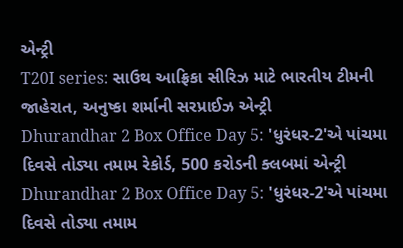એન્ટ્રી
T20I series: સાઉથ આફ્રિકા સીરિઝ માટે ભારતીય ટીમની જાહેરાત, અનુષ્કા શર્માની સરપ્રાઈઝ એન્ટ્રી
Dhurandhar 2 Box Office Day 5: 'ધુરંધર-2'એ પાંચમા દિવસે તોડ્યા તમામ રેકોર્ડ, 500 કરોડની ક્લબમાં એન્ટ્રી
Dhurandhar 2 Box Office Day 5: 'ધુરંધર-2'એ પાંચમા દિવસે તોડ્યા તમામ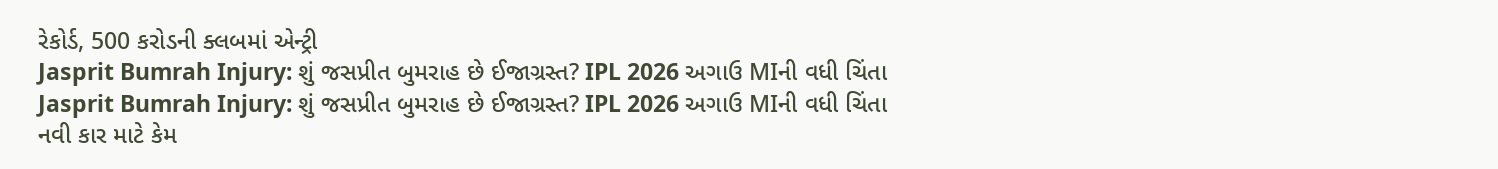રેકોર્ડ, 500 કરોડની ક્લબમાં એન્ટ્રી
Jasprit Bumrah Injury: શું જસપ્રીત બુમરાહ છે ઈજાગ્રસ્ત? IPL 2026 અગાઉ MIની વધી ચિંતા
Jasprit Bumrah Injury: શું જસપ્રીત બુમરાહ છે ઈજાગ્રસ્ત? IPL 2026 અગાઉ MIની વધી ચિંતા
નવી કાર માટે કેમ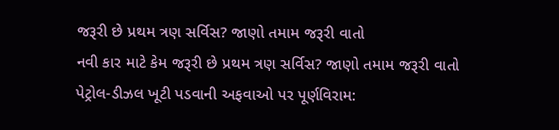જરૂરી છે પ્રથમ ત્રણ સર્વિસ? જાણો તમામ જરૂરી વાતો
નવી કાર માટે કેમ જરૂરી છે પ્રથમ ત્રણ સર્વિસ? જાણો તમામ જરૂરી વાતો
પેટ્રોલ-ડીઝલ ખૂટી પડવાની અફવાઓ પર પૂર્ણવિરામ: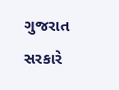ગુજરાત સરકારે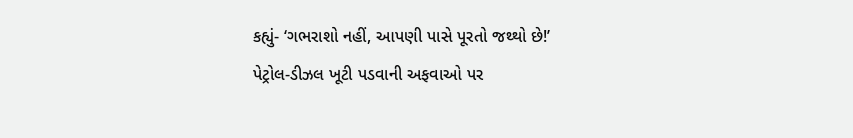કહ્યું- ‘ગભરાશો નહીં, આપણી પાસે પૂરતો જથ્થો છે!’
પેટ્રોલ-ડીઝલ ખૂટી પડવાની અફવાઓ પર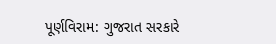પૂર્ણવિરામ: ગુજરાત સરકારે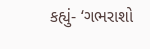કહ્યું- ‘ગભરાશો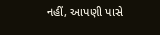નહીં, આપણી પાસે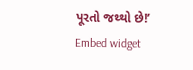પૂરતો જથ્થો છે!’
Embed widget